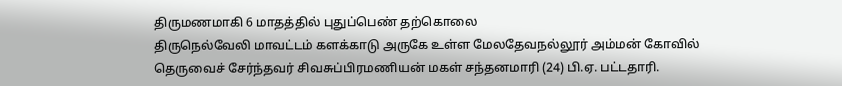திருமணமாகி 6 மாதத்தில் புதுப்பெண் தற்கொலை
திருநெல்வேலி மாவட்டம் களக்காடு அருகே உள்ள மேலதேவநல்லூர் அம்மன் கோவில் தெருவைச் சேர்ந்தவர் சிவசுப்பிரமணியன் மகள் சந்தனமாரி (24) பி.ஏ. பட்டதாரி.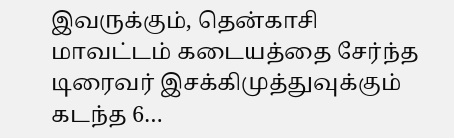இவருக்கும், தென்காசி மாவட்டம் கடையத்தை சேர்ந்த டிரைவர் இசக்கிமுத்துவுக்கும் கடந்த 6…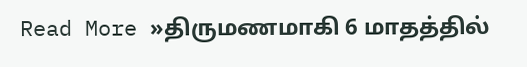Read More »திருமணமாகி 6 மாதத்தில்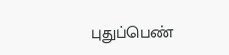புதுப்பெண்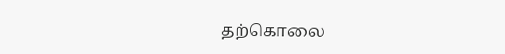தற்கொலை